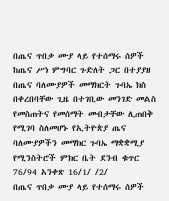በጤና ጥበቃ ሙያ ላይ የተሰማሩ ሰዎች ከጤና ሥነ ምግባር ጉድለት ጋር በተያያዘ በጤና ባለሙያዎች መማክርት ጉባኤ ክስ በቀረበባቸው ጊዜ በተገቢው መንገድ መልስ የመስጠትና የመሰማት መብታቸው ሊጠበቅ የሚገባ ስለመሆኑ የኢትዮጵያ ጤና ባለሙያዎችን መማክር ጉባኤ ማቋቋሚያ የሚንስትሮች ምክር ቤት ደንብ ቁጥር 76/94 አንቀጽ 16/1/ /2/
በጤና ጥበቃ ሙያ ላይ የተሰማሩ ሰዎች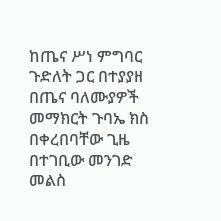ከጤና ሥነ ምግባር ጉድለት ጋር በተያያዘ በጤና ባለሙያዎች መማክርት ጉባኤ ክስ በቀረበባቸው ጊዜ በተገቢው መንገድ መልስ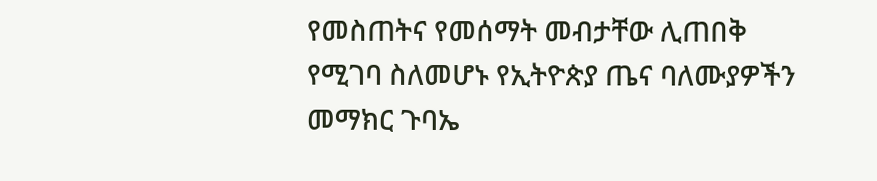የመስጠትና የመሰማት መብታቸው ሊጠበቅ የሚገባ ስለመሆኑ የኢትዮጵያ ጤና ባለሙያዎችን መማክር ጉባኤ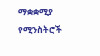ማቋቋሚያ የሚንስትሮች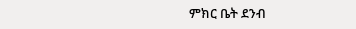ምክር ቤት ደንብ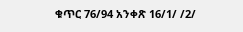ቁጥር 76/94 አንቀጽ 16/1/ /2/